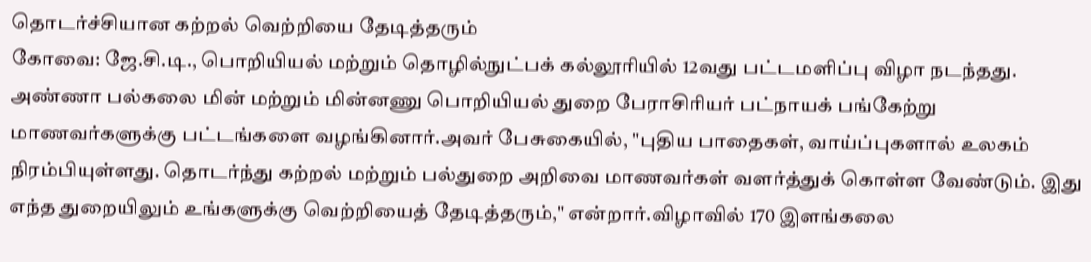தொடர்ச்சியான கற்றல் வெற்றியை தேடித்தரும்
கோவை: ஜே.சி.டி., பொறியியல் மற்றும் தொழில்நுட்பக் கல்லூரியில் 12வது பட்டமளிப்பு விழா நடந்தது. அண்ணா பல்கலை மின் மற்றும் மின்னணு பொறியியல் துறை பேராசிரியர் பட்நாயக் பங்கேற்று மாணவர்களுக்கு பட்டங்களை வழங்கினார்.அவர் பேசுகையில், "புதிய பாதைகள், வாய்ப்புகளால் உலகம் நிரம்பியுள்ளது. தொடர்ந்து கற்றல் மற்றும் பல்துறை அறிவை மாணவர்கள் வளர்த்துக் கொள்ள வேண்டும். இது எந்த துறையிலும் உங்களுக்கு வெற்றியைத் தேடித்தரும்," என்றார்.விழாவில் 170 இளங்கலை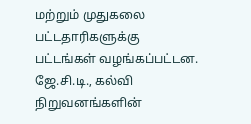மற்றும் முதுகலை பட்டதாரிகளுக்கு பட்டங்கள் வழங்கப்பட்டன. ஜே.சி.டி., கல்வி நிறுவனங்களின்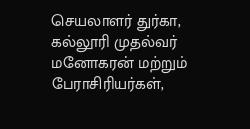செயலாளர் துர்கா, கல்லூரி முதல்வர் மனோகரன் மற்றும் பேராசிரியர்கள்,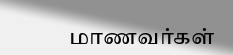மாணவர்கள்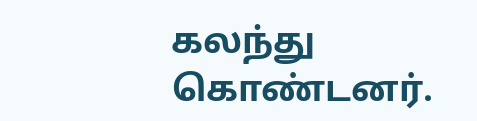கலந்து கொண்டனர்.